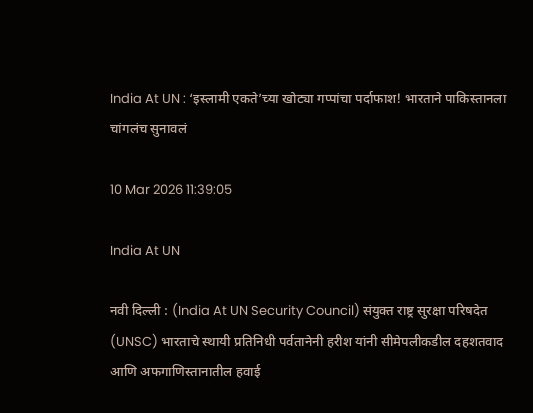India At UN : ‘इस्लामी एकते’च्या खोट्या गप्पांचा पर्दाफाश! भारताने पाकिस्तानला चांगलंच सुनावलं

10 Mar 2026 11:39:05

India At UN

नवी दिल्ली : (India At UN Security Council) संयुक्त राष्ट्र सुरक्षा परिषदेत (UNSC) भारताचे स्थायी प्रतिनिधी पर्वतानेनी हरीश यांनी सीमेपलीकडील दहशतवाद आणि अफगाणिस्तानातील हवाई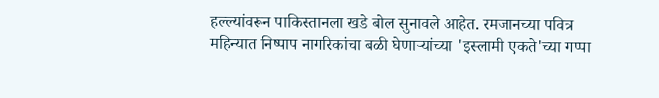हल्ल्यांवरून पाकिस्तानला खडे बोल सुनावले आहेत. रमजानच्या पवित्र महिन्यात निष्पाप नागरिकांचा बळी घेणाऱ्यांच्या 'इस्लामी एकते'च्या गप्पा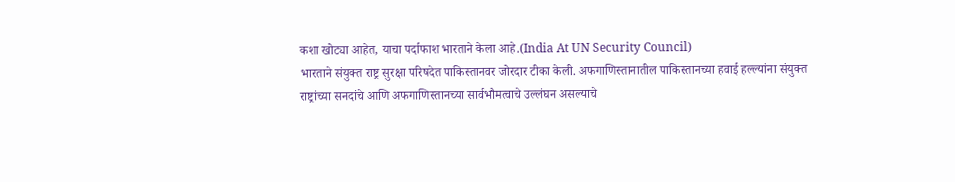कशा खोट्या आहेत, याचा पर्दाफाश भारताने केला आहे.(India At UN Security Council)
भारताने संयुक्त राष्ट्र सुरक्षा परिषदेत पाकिस्तानवर जोरदार टीका केली. अफगाणिस्तानातील पाकिस्तानच्या हवाई हल्ल्यांना संयुक्त राष्ट्रांच्या सनदांचे आणि अफगाणिस्तानच्या सार्वभौमत्वाचे उल्लंघन असल्याचे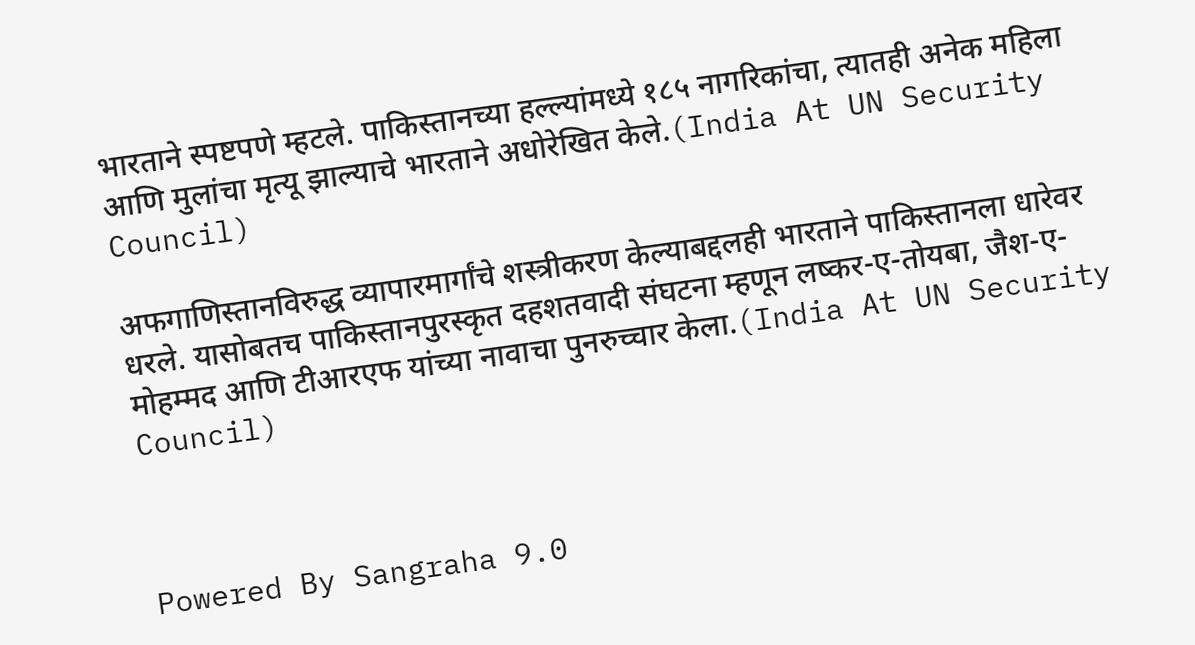भारताने स्पष्टपणे म्हटले. पाकिस्तानच्या हल्ल्यांमध्ये १८५ नागरिकांचा, त्यातही अनेक महिला आणि मुलांचा मृत्यू झाल्याचे भारताने अधोरेखित केले.(India At UN Security Council)

अफगाणिस्तानविरुद्ध व्यापारमार्गांचे शस्त्रीकरण केल्याबद्दलही भारताने पाकिस्तानला धारेवर धरले. यासोबतच पाकिस्तानपुरस्कृत दहशतवादी संघटना म्हणून लष्कर-ए-तोयबा, जैश-ए-मोहम्मद आणि टीआरएफ यांच्या नावाचा पुनरुच्चार केला.(India At UN Security Council)



Powered By Sangraha 9.0